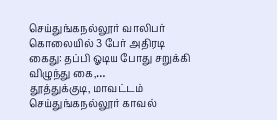செய்துங்கநல்லூர் வாலிபர் கொலையில் 3 பேர் அதிரடி கைது: தப்பி ஓடிய போது சறுக்கி விழுந்து கை,…
தூத்துக்குடி, மாவட்டம் செய்துங்கநல்லூர் காவல்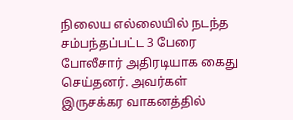நிலைய எல்லையில் நடந்த சம்பந்தப்பட்ட 3 பேரை போலீசார் அதிரடியாக கைது செய்தனர். அவர்கள் இருசக்கர வாகனத்தில்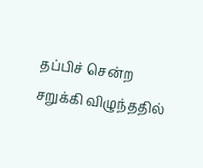தப்பிச் சென்ற சறுக்கி விழுந்ததில்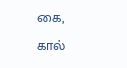கை, கால்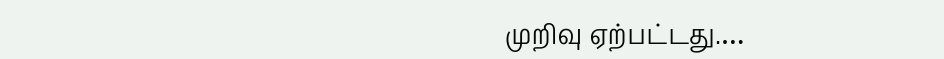முறிவு ஏற்பட்டது.…